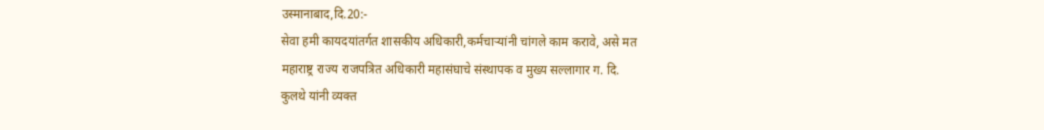उस्मानाबाद,दि.20:-
सेवा हमी कायदयांतर्गत शासकीय अधिकारी,कर्मचाऱ्यांनी चांगले काम करावे, असे मत
महाराष्ट्र राज्य राजपत्रित अधिकारी महासंघाचे संस्थापक व मुख्य सल्लागार ग. दि.
कुलथे यांनी व्यक्त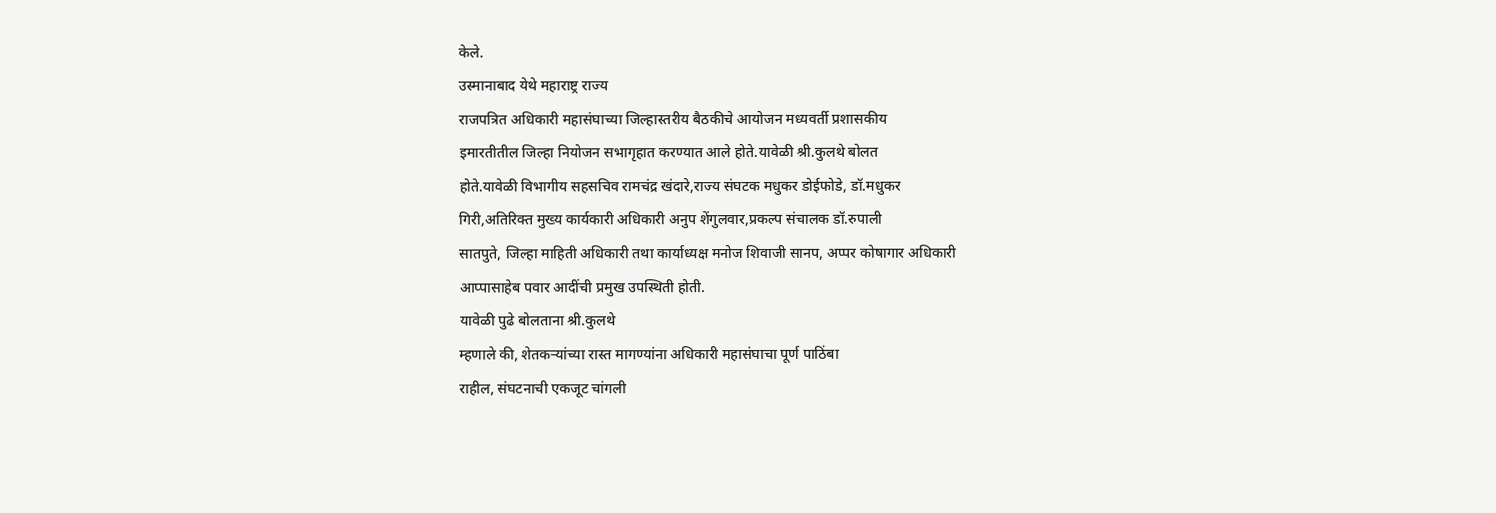केले.
उस्मानाबाद येथे महाराष्ट्र राज्य
राजपत्रित अधिकारी महासंघाच्या जिल्हास्तरीय बैठकीचे आयोजन मध्यवर्ती प्रशासकीय
इमारतीतील जिल्हा नियोजन सभागृहात करण्यात आले होते.यावेळी श्री.कुलथे बोलत
होते.यावेळी विभागीय सहसचिव रामचंद्र खंदारे,राज्य संघटक मधुकर डोईफोडे, डॉ.मधुकर
गिरी,अतिरिक्त मुख्य कार्यकारी अधिकारी अनुप शेंगुलवार,प्रकल्प संचालक डॉ.रुपाली
सातपुते, जिल्हा माहिती अधिकारी तथा कार्याध्यक्ष मनोज शिवाजी सानप, अप्पर कोषागार अधिकारी
आप्पासाहेब पवार आदींची प्रमुख उपस्थिती होती.
यावेळी पुढे बोलताना श्री.कुलथे
म्हणाले की, शेतकऱ्यांच्या रास्त मागण्यांना अधिकारी महासंघाचा पूर्ण पाठिंबा
राहील, संघटनाची एकजूट चांगली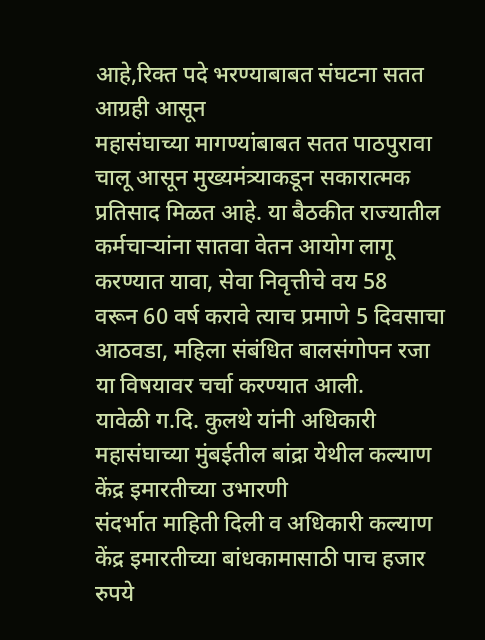आहे,रिक्त पदे भरण्याबाबत संघटना सतत आग्रही आसून
महासंघाच्या मागण्यांबाबत सतत पाठपुरावा चालू आसून मुख्यमंत्र्याकडून सकारात्मक
प्रतिसाद मिळत आहे. या बैठकीत राज्यातील
कर्मचाऱ्यांना सातवा वेतन आयोग लागू करण्यात यावा, सेवा निवृत्तीचे वय 58
वरून 60 वर्ष करावे त्याच प्रमाणे 5 दिवसाचा आठवडा, महिला संबंधित बालसंगोपन रजा
या विषयावर चर्चा करण्यात आली.
यावेळी ग.दि. कुलथे यांनी अधिकारी
महासंघाच्या मुंबईतील बांद्रा येथील कल्याण केंद्र इमारतीच्या उभारणी
संदर्भात माहिती दिली व अधिकारी कल्याण केंद्र इमारतीच्या बांधकामासाठी पाच हजार
रुपये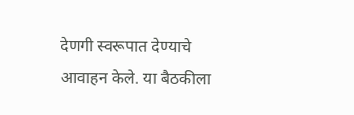देणगी स्वरूपात देण्याचे आवाहन केले. या बैठकीला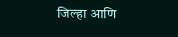जिल्हा आणि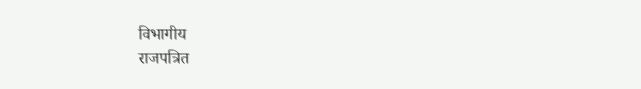विभागीय
राजपत्रित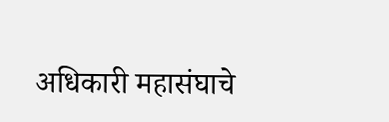अधिकारी महासंघाचे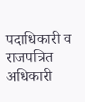पदाधिकारी व
राजपत्रित अधिकारी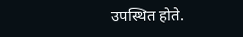उपस्थित होते.